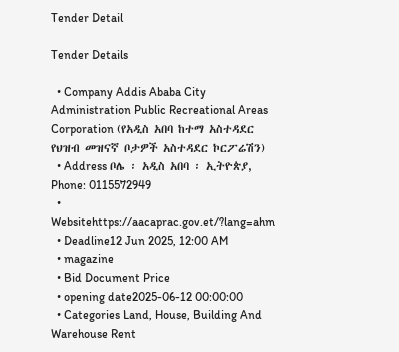Tender Detail

Tender Details

  • Company Addis Ababa City Administration Public Recreational Areas Corporation (የአዲስ አበባ ከተማ አስተዳደር የህዝብ መዝናኛ ቦታዎች አስተዳደር ኮርፖሬሽን)
  • Address ቦሌ ፡ አዲስ አበባ ፡ ኢትዮጵያ, Phone: 0115572949
  • Websitehttps://aacaprac.gov.et/?lang=ahm
  • Deadline12 Jun 2025, 12:00 AM
  • magazine
  • Bid Document Price
  • opening date2025-06-12 00:00:00
  • Categories Land, House, Building And Warehouse Rent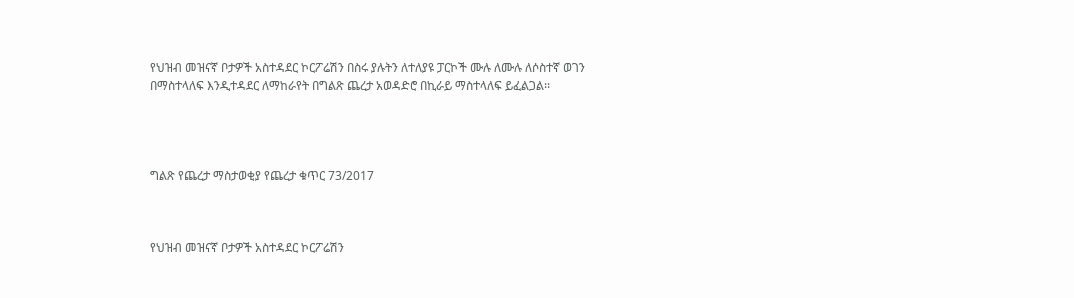የህዝብ መዝናኛ ቦታዎች አስተዳደር ኮርፖሬሽን በስሩ ያሉትን ለተለያዩ ፓርኮች ሙሉ ለሙሉ ለሶስተኛ ወገን በማስተላለፍ እንዲተዳደር ለማከራየት በግልጽ ጨረታ አወዳድሮ በኪራይ ማስተላለፍ ይፈልጋል፡፡




ግልጽ የጨረታ ማስታወቂያ የጨረታ ቁጥር 73/2017



የህዝብ መዝናኛ ቦታዎች አስተዳደር ኮርፖሬሽን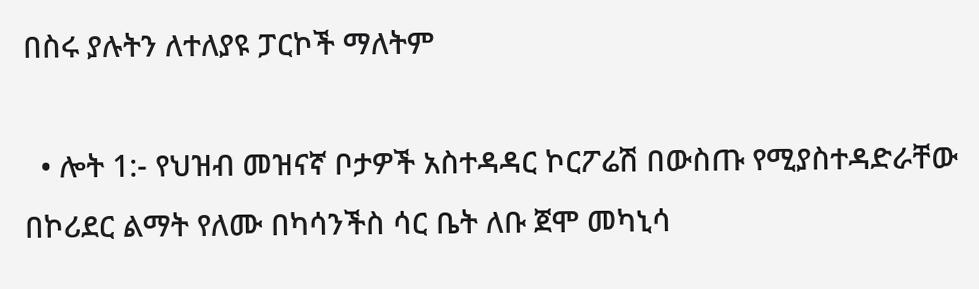በስሩ ያሉትን ለተለያዩ ፓርኮች ማለትም

  • ሎት 1:- የህዝብ መዝናኛ ቦታዎች አስተዳዳር ኮርፖሬሽ በውስጡ የሚያስተዳድራቸው በኮሪደር ልማት የለሙ በካሳንችስ ሳር ቤት ለቡ ጀሞ መካኒሳ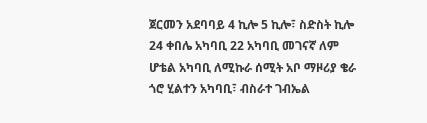ጀርመን አደባባይ 4 ኪሎ 5 ኪሎ፣ ስድስት ኪሎ 24 ቀበሌ አካባቢ 22 አካባቢ መገናኛ ለም ሆቴል አካባቢ ለሚኩራ ሰሚት አቦ ማዞሪያ ቄራ ጎሮ ሂልተን አካባቢ፣ ብስራተ ገብኤል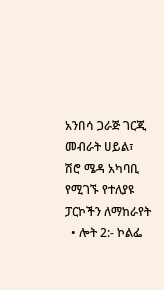አንበሳ ጋራጅ ገርጂ መብራት ሀይል፣ ሽሮ ሜዳ አካባቢ የሚገኙ የተለያዩ ፓርኮችን ለማከራየት
  • ሎት 2:- ኮልፌ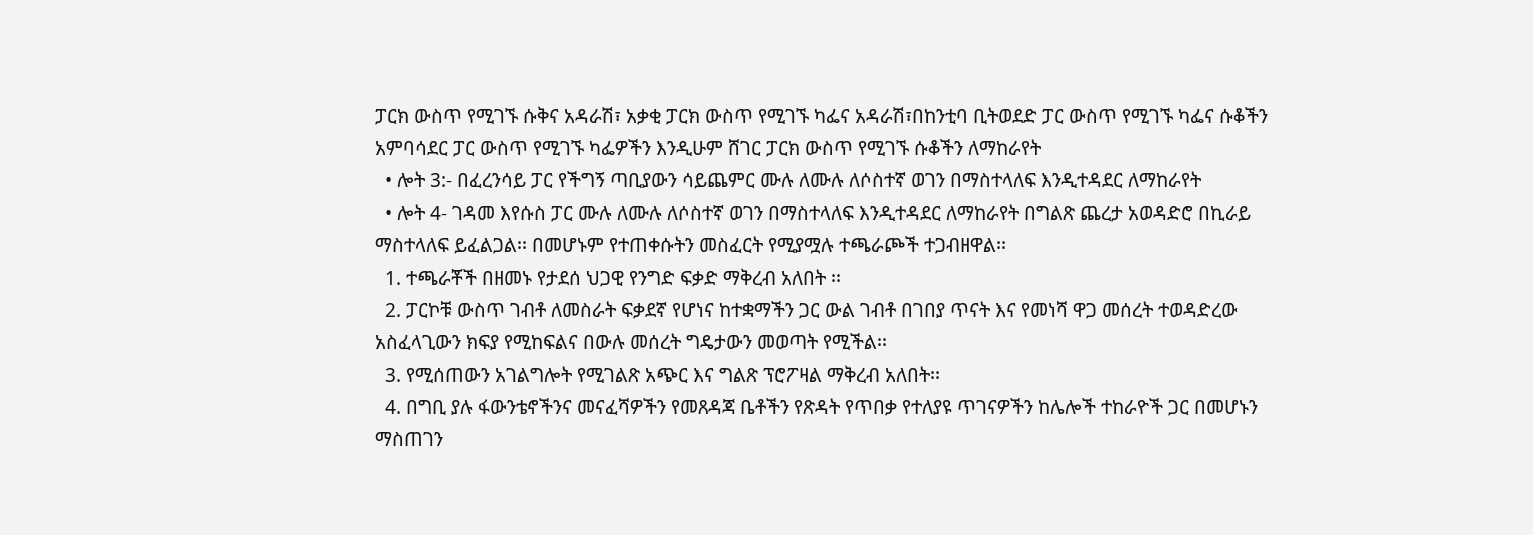ፓርክ ውስጥ የሚገኙ ሱቅና አዳራሽ፣ አቃቂ ፓርክ ውስጥ የሚገኙ ካፌና አዳራሽ፣በከንቲባ ቢትወደድ ፓር ውስጥ የሚገኙ ካፌና ሱቆችን አምባሳደር ፓር ውስጥ የሚገኙ ካፌዎችን እንዲሁም ሸገር ፓርክ ውስጥ የሚገኙ ሱቆችን ለማከራየት
  • ሎት 3:- በፈረንሳይ ፓር የችግኝ ጣቢያውን ሳይጨምር ሙሉ ለሙሉ ለሶስተኛ ወገን በማስተላለፍ እንዲተዳደር ለማከራየት
  • ሎት 4- ገዳመ እየሱስ ፓር ሙሉ ለሙሉ ለሶስተኛ ወገን በማስተላለፍ እንዲተዳደር ለማከራየት በግልጽ ጨረታ አወዳድሮ በኪራይ ማስተላለፍ ይፈልጋል፡፡ በመሆኑም የተጠቀሱትን መስፈርት የሚያሟሉ ተጫራጮች ተጋብዘዋል፡፡
  1. ተጫራቾች በዘመኑ የታደሰ ህጋዊ የንግድ ፍቃድ ማቅረብ አለበት ፡፡
  2. ፓርኮቹ ውስጥ ገብቶ ለመስራት ፍቃደኛ የሆነና ከተቋማችን ጋር ውል ገብቶ በገበያ ጥናት እና የመነሻ ዋጋ መሰረት ተወዳድረው አስፈላጊውን ክፍያ የሚከፍልና በውሉ መሰረት ግዴታውን መወጣት የሚችል፡፡
  3. የሚሰጠውን አገልግሎት የሚገልጽ አጭር እና ግልጽ ፕሮፖዛል ማቅረብ አለበት፡፡
  4. በግቢ ያሉ ፋውንቴኖችንና መናፈሻዎችን የመጸዳጃ ቤቶችን የጽዳት የጥበቃ የተለያዩ ጥገናዎችን ከሌሎች ተከራዮች ጋር በመሆኑን ማስጠገን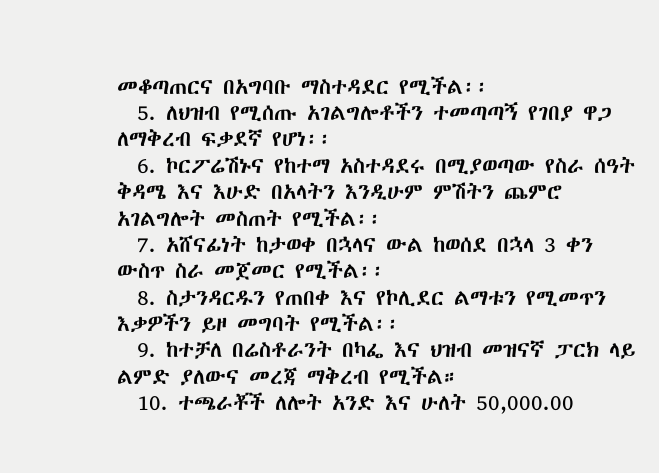መቆጣጠርና በአግባቡ ማስተዳደር የሚችል፡፡
  5. ለህዝብ የሚሰጡ አገልግሎቶችን ተመጣጣኝ የገበያ ዋጋ ለማቅረብ ፍቃደኛ የሆነ፡፡
  6. ኮርፖሬሽኑና የከተማ አስተዳደሩ በሚያወጣው የስራ ሰዓት ቅዳሜ እና እሁድ በአላትን እንዲሁም ምሽትን ጨምሮ አገልግሎት መስጠት የሚችል፡፡
  7. አሸናፊነት ከታወቀ በኋላና ውል ከወሰደ በኋላ 3 ቀን ውስጥ ስራ መጀመር የሚችል፡፡
  8. ስታንዳርዱን የጠበቀ እና የኮሊደር ልማቱን የሚመጥን እቃዎችን ይዞ መግባት የሚችል፡፡
  9. ከተቻለ በሬስቶራንት በካፌ እና ህዝብ መዝናኛ ፓርክ ላይ ልምድ ያለውና መረጃ ማቅረብ የሚችል።
  10. ተጫራቾች ለሎት አንድ እና ሁለት 50,000.00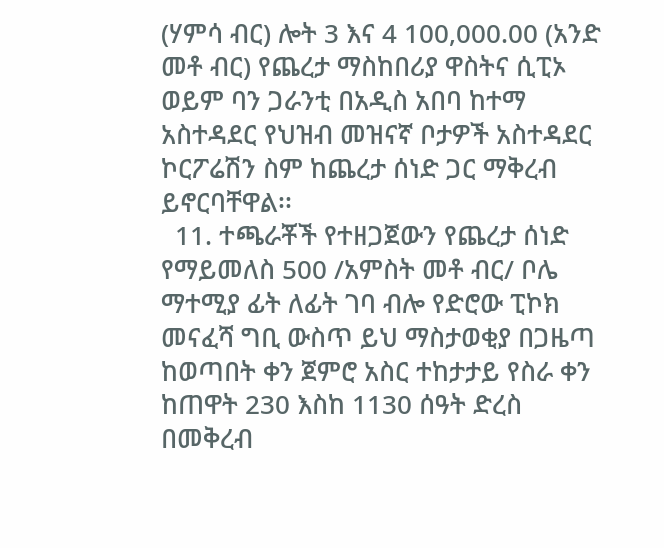(ሃምሳ ብር) ሎት 3 እና 4 100,000.00 (አንድ መቶ ብር) የጨረታ ማስከበሪያ ዋስትና ሲፒኦ ወይም ባን ጋራንቲ በአዲስ አበባ ከተማ አስተዳደር የህዝብ መዝናኛ ቦታዎች አስተዳደር ኮርፖሬሽን ስም ከጨረታ ሰነድ ጋር ማቅረብ ይኖርባቸዋል፡፡
  11. ተጫራቾች የተዘጋጀውን የጨረታ ሰነድ የማይመለስ 500 /አምስት መቶ ብር/ ቦሌ ማተሚያ ፊት ለፊት ገባ ብሎ የድሮው ፒኮክ መናፈሻ ግቢ ውስጥ ይህ ማስታወቂያ በጋዜጣ ከወጣበት ቀን ጀምሮ አስር ተከታታይ የስራ ቀን ከጠዋት 230 እስከ 1130 ሰዓት ድረስ በመቅረብ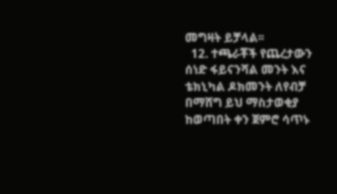መግዛት ይቻላል፡፡
  12. ተጫራቾች የጨረታውን ሰነድ ፋይናንሻል መንት እና ቴክኒካል ዶክመንት ለየብቻ በማሸግ ይህ ማስታወቂያ ከወጣበት ቀን ጀምሮ ሳጥኑ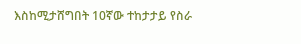እስከሚታሸግበት 10ኛው ተከታታይ የስራ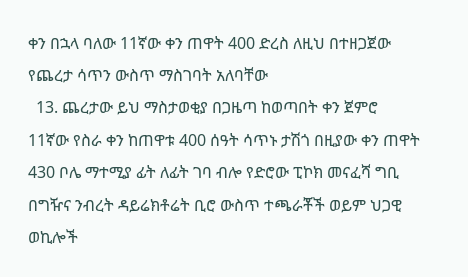ቀን በኋላ ባለው 11ኛው ቀን ጠዋት 400 ድረስ ለዚህ በተዘጋጀው የጨረታ ሳጥን ውስጥ ማስገባት አለባቸው
  13. ጨረታው ይህ ማስታወቂያ በጋዜጣ ከወጣበት ቀን ጀምሮ 11ኛው የስራ ቀን ከጠዋቱ 400 ሰዓት ሳጥኑ ታሽጎ በዚያው ቀን ጠዋት 430 ቦሌ ማተሚያ ፊት ለፊት ገባ ብሎ የድሮው ፒኮክ መናፈሻ ግቢ በግዥና ንብረት ዳይሬክቶሬት ቢሮ ውስጥ ተጫራቾች ወይም ህጋዊ ወኪሎች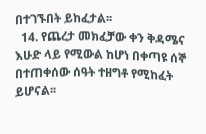በተገኙበት ይከፈታል፡፡
  14. የጨረታ መክፈቻው ቀን ቅዳሜና እሁድ ላይ የሚውል ከሆነ በቀጣዩ ሰኞ በተጠቀሰው ሰዓት ተዘግቶ የሚከፈት ይሆናል፡፡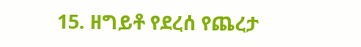15. ዘግይቶ የደረሰ የጨረታ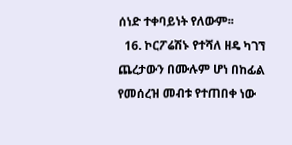ሰነድ ተቀባይነት የለውም፡፡
  16. ኮርፖሬሽኑ የተሻለ ዘዴ ካገኘ ጨረታውን በሙሉም ሆነ በከፊል የመሰረዝ መብቱ የተጠበቀ ነው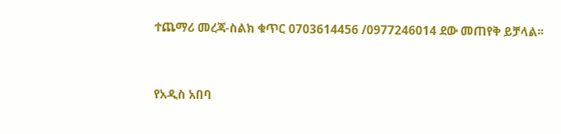ተጨማሪ መረጃ-ስልክ ቁጥር 0703614456 /0977246014 ደው መጠየቅ ይቻላል፡፡



የአዲስ አበባ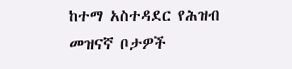ከተማ አስተዳደር የሕዝብ መዝናኛ ቦታዎች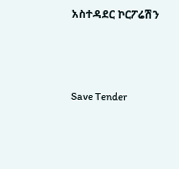አስተዳደር ኮርፖሬሽን



Save Tender